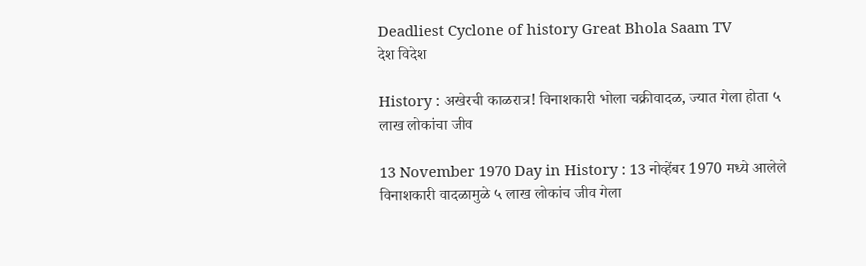Deadliest Cyclone of history Great Bhola Saam TV
देश विदेश

History : अखेरची काळरात्र! विनाशकारी भोला चक्रीवादळ, ज्यात गेला होता ५ लाख लोकांचा जीव

13 November 1970 Day in History : 13 नोव्हेंबर 1970 मध्ये आलेले विनाशकारी वादळामुळे ५ लाख लोकांच जीव गेला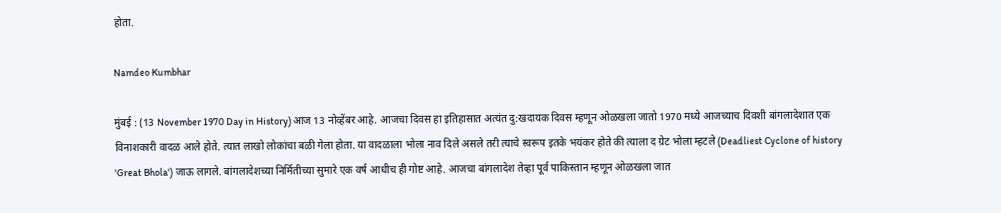होता.

Namdeo Kumbhar

मुंबई : (13 November 1970 Day in History) आज 13 नोव्हेंबर आहे. आजचा दिवस हा इतिहासात अत्यंत दु:खदायक दिवस म्हणून ओळखला जातो 1970 मध्ये आजच्याच दिवशी बांगलादेशात एक विनाशकारी वादळ आले होते. त्यात लाखो लोकांचा बळी गेला होता. या वादळाला भोला नाव दिले असले तरी त्याचे स्वरूप इतके भयंकर होते की त्याला द ग्रेट भोला म्हटले (Deadliest Cyclone of history 'Great Bhola') जाऊ लागले. बांगलादेशच्या निर्मितीच्या सुमारे एक वर्ष आधीच ही गोष्ट आहे. आजचा बांगलादेश तेव्हा पूर्व पाकिस्तान म्हणून ओळखला जात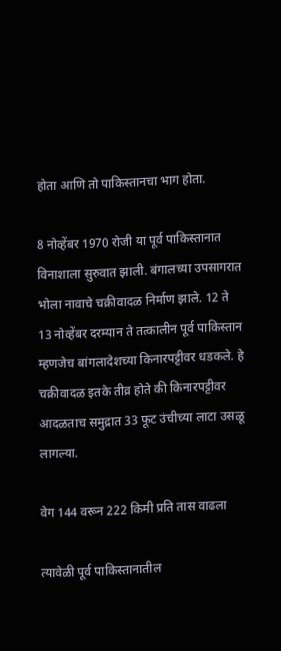होता आणि तो पाकिस्तानचा भाग होता.

8 नोव्हेंबर 1970 रोजी या पूर्व पाकिस्तानात विनाशाला सुरुवात झाली. बंगालच्या उपसागरात भोला नावाचे चक्रीवादळ निर्माण झाले. 12 ते 13 नोव्हेंबर दरम्यान ते तत्कालीन पूर्व पाकिस्तान म्हणजेच बांगलादेशच्या किनारपट्टीवर धडकले. हे चक्रीवादळ इतके तीव्र होते की किनारपट्टीवर आदळताच समुद्रात 33 फूट उंचीच्या लाटा उसळू लागल्या.

वेग 144 वरून 222 किमी प्रति तास वाढला

त्यावेळी पूर्व पाकिस्तानातील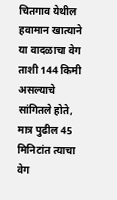चितगाव येथील हवामान खात्याने या वादळाचा वेग ताशी 144 किमी असल्याचे सांगितले होते, मात्र पुढील 45 मिनिटांत त्याचा वेग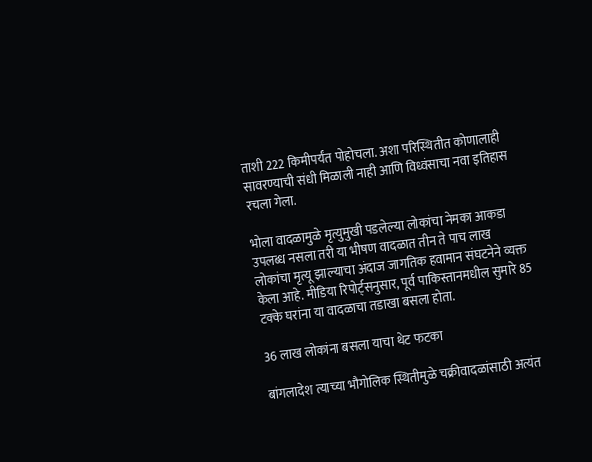ताशी 222 किमीपर्यंत पोहोचला. अशा परिस्थितीत कोणालाही सावरण्याची संधी मिळाली नाही आणि विध्वंसाचा नवा इतिहास रचला गेला.

भोला वादळामुळे मृत्युमुखी पडलेल्या लोकांचा नेमका आकडा उपलब्ध नसला तरी या भीषण वादळात तीन ते पाच लाख लोकांचा मृत्यू झाल्याचा अंदाज जागतिक हवामान संघटनेने व्यक्त केला आहे. मीडिया रिपोर्ट्सनुसार, पूर्व पाकिस्तानमधील सुमारे 85 टक्के घरांना या वादळाचा तडाखा बसला होता.

36 लाख लोकांना बसला याचा थेट फटका

बांगलादेश त्याच्या भौगोलिक स्थितीमुळे चक्रीवादळांसाठी अत्यंत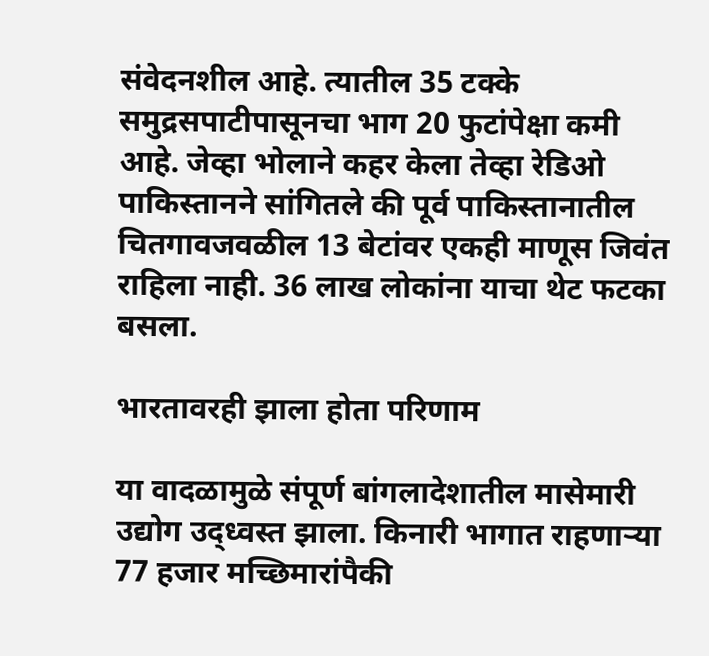संवेदनशील आहे. त्यातील 35 टक्के समुद्रसपाटीपासूनचा भाग 20 फुटांपेक्षा कमी आहे. जेव्हा भोलाने कहर केला तेव्हा रेडिओ पाकिस्तानने सांगितले की पूर्व पाकिस्तानातील चितगावजवळील 13 बेटांवर एकही माणूस जिवंत राहिला नाही. 36 लाख लोकांना याचा थेट फटका बसला.

भारतावरही झाला होता परिणाम

या वादळामुळे संपूर्ण बांगलादेशातील मासेमारी उद्योग उद्ध्वस्त झाला. किनारी भागात राहणाऱ्या 77 हजार मच्छिमारांपैकी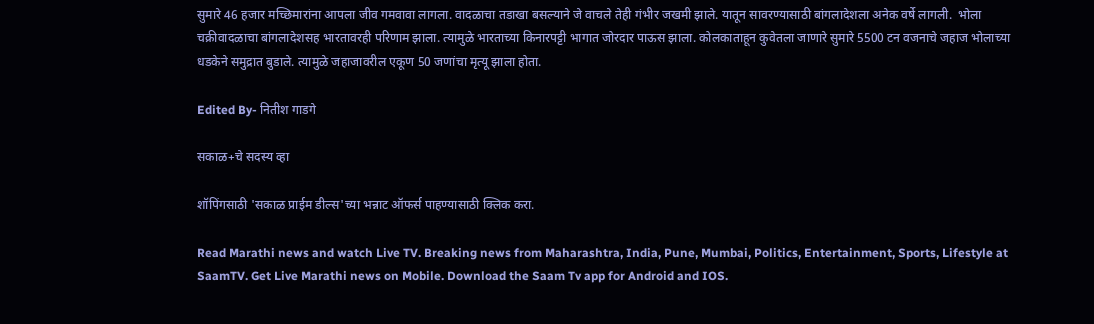सुमारे 46 हजार मच्छिमारांना आपला जीव गमवावा लागला. वादळाचा तडाखा बसल्याने जे वाचले तेही गंभीर जखमी झाले. यातून सावरण्यासाठी बांगलादेशला अनेक वर्षे लागली.  भोला चक्रीवादळाचा बांगलादेशसह भारतावरही परिणाम झाला. त्यामुळे भारताच्या किनारपट्टी भागात जोरदार पाऊस झाला. कोलकाताहून कुवेतला जाणारे सुमारे 5500 टन वजनाचे जहाज भोलाच्या धडकेने समुद्रात बुडाले. त्यामुळे जहाजावरील एकूण 50 जणांचा मृत्यू झाला होता.

Edited By- नितीश गाडगे

सकाळ+चे सदस्य व्हा

शॉपिंगसाठी 'सकाळ प्राईम डील्स'च्या भन्नाट ऑफर्स पाहण्यासाठी क्लिक करा.

Read Marathi news and watch Live TV. Breaking news from Maharashtra, India, Pune, Mumbai, Politics, Entertainment, Sports, Lifestyle at SaamTV. Get Live Marathi news on Mobile. Download the Saam Tv app for Android and IOS.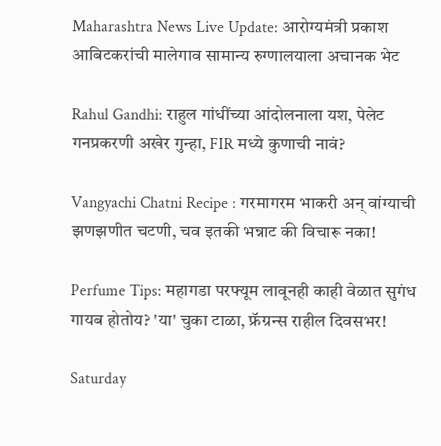Maharashtra News Live Update: आरोग्यमंत्री प्रकाश आबिटकरांची मालेगाव सामान्य रुग्णालयाला अचानक भेट

Rahul Gandhi: राहुल गांधींच्या आंदोलनाला यश, पेलेट गनप्रकरणी अखेर गुन्हा, FIR मध्ये कुणाची नावं?

Vangyachi Chatni Recipe : गरमागरम भाकरी अन् वांग्याची झणझणीत चटणी, चव इतकी भन्नाट की विचारू नका!

Perfume Tips: महागडा परफ्यूम लावूनही काही वेळात सुगंध गायब होतोय? 'या' चुका टाळा, फ्रॅग्रन्स राहील दिवसभर!

Saturday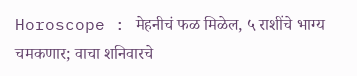Horoscope : मेहनीचं फळ मिळेल, ५ राशींचे भाग्य चमकणार; वाचा शनिवारचे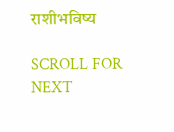राशीभविष्य

SCROLL FOR NEXT